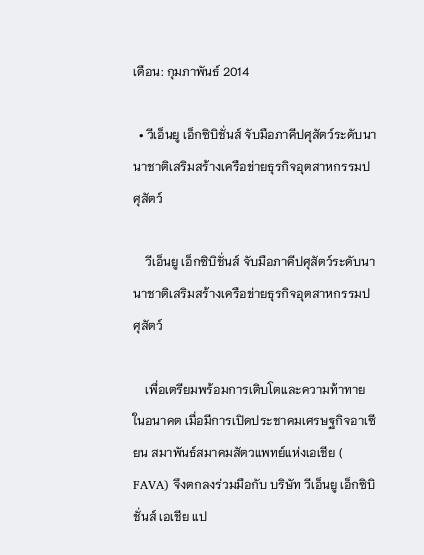เดือน: กุมภาพันธ์ 2014

  • วีเอ็นยู เอ็กซิบิชั่นส์ จับมือภาคีปศุสัตว์ระดับนานาชาติเสริมสร้างเครือข่ายธุรกิจอุตสาหกรรมปศุสัตว์

    วีเอ็นยู เอ็กซิบิชั่นส์ จับมือภาคีปศุสัตว์ระดับนานาชาติเสริมสร้างเครือข่ายธุรกิจอุตสาหกรรมปศุสัตว์

    เพื่อเตรียมพร้อมการเติบโตและความท้าทายในอนาคต เมื่อมีการเปิดประชาคมเศรษฐกิจอาเซียน สมาพันธ์สมาคมสัตวแพทย์แห่งเอเชีย ( FAVA) จึงตกลงร่วมมือกับ บริษัท วีเอ็นยู เอ็กซิบิชั่นส์ เอเชีย แป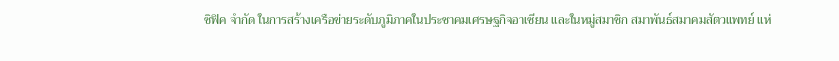ซิฟิค จำกัด ในการสร้างเครือข่ายระดับภูมิภาคในประชาคมเศรษฐกิจอาเซียน และในหมู่สมาชิก สมาพันธ์สมาคมสัตวแพทย์ แห่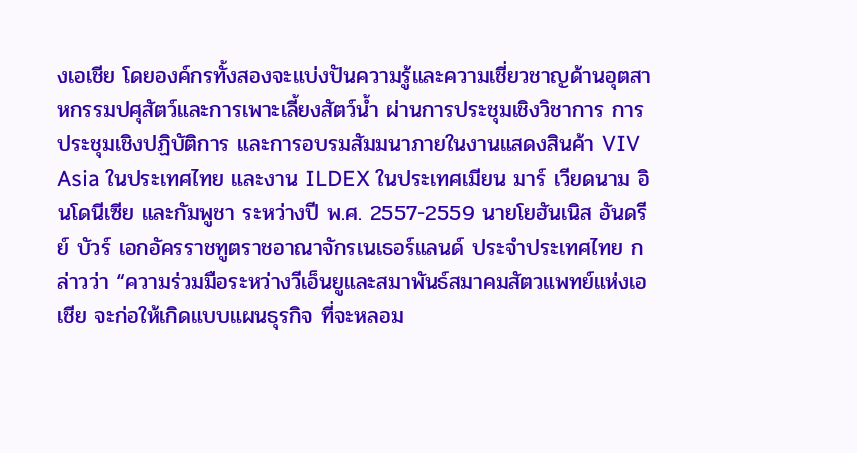งเอเชีย โดยองค์กรทั้งสองจะแบ่งปันความรู้และความเชี่ยวชาญด้านอุตสาหกรรมปศุสัตว์และการเพาะเลี้ยงสัตว์น้ำ ผ่านการประชุมเชิงวิชาการ การประชุมเชิงปฏิบัติการ และการอบรมสัมมนาภายในงานแสดงสินค้า VIV Asia ในประเทศไทย และงาน ILDEX ในประเทศเมียน มาร์ เวียดนาม อินโดนีเซีย และกัมพูชา ระหว่างปี พ.ศ. 2557-2559 นายโยฮันเนิส อันดรีย์ บัวร์ เอกอัครราชทูตราชอาณาจักรเนเธอร์แลนด์ ประจำประเทศไทย กล่าวว่า “ความร่วมมือระหว่างวีเอ็นยูและสมาพันธ์สมาคมสัตวแพทย์แห่งเอเชีย จะก่อให้เกิดแบบแผนธุรกิจ ที่จะหลอม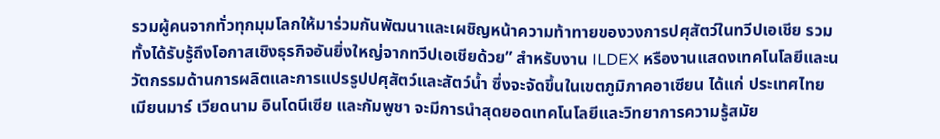รวมผู้คนจากทั่วทุกมุมโลกให้มาร่วมกันพัฒนาและเผชิญหน้าความท้าทายของวงการปศุสัตว์ในทวีปเอเชีย รวมทั้งได้รับรู้ถึงโอกาสเชิงธุรกิจอันยิ่งใหญ่จากทวีปเอเชียด้วย” สำหรับงาน ILDEX หรืองานแสดงเทคโนโลยีและนวัตกรรมด้านการผลิตและการแปรรูปปศุสัตว์และสัตว์น้ำ ซึ่งจะจัดขึ้นในเขตภูมิภาคอาเซียน ได้แก่ ประเทศไทย เมียนมาร์ เวียดนาม อินโดนีเซีย และกัมพูชา จะมีการนำสุดยอดเทคโนโลยีและวิทยาการความรู้สมัย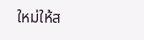ใหม่ให้ส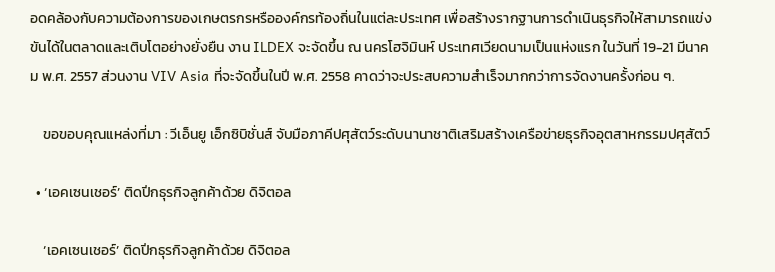อดคล้องกับความต้องการของเกษตรกรหรือองค์กรท้องถิ่นในแต่ละประเทศ เพื่อสร้างรากฐานการดำเนินธุรกิจให้สามารถแข่งขันได้ในตลาดและเติบโตอย่างยั่งยืน งาน ILDEX จะจัดขึ้น ณ นครโฮจิมินห์ ประเทศเวียดนามเป็นแห่งแรก ในวันที่ 19-21 มีนาคม พ.ศ. 2557 ส่วนงาน VIV Asia ที่จะจัดขึ้นในปี พ.ศ. 2558 คาดว่าจะประสบความสำเร็จมากกว่าการจัดงานครั้งก่อน ๆ.

    ขอขอบคุณแหล่งที่มา : วีเอ็นยู เอ็กซิบิชั่นส์ จับมือภาคีปศุสัตว์ระดับนานาชาติเสริมสร้างเครือข่ายธุรกิจอุตสาหกรรมปศุสัตว์

  • ‘เอคเซนเชอร์’ ติดปีกธุรกิจลูกค้าด้วย ดิจิตอล

    ‘เอคเซนเชอร์’ ติดปีกธุรกิจลูกค้าด้วย ดิจิตอล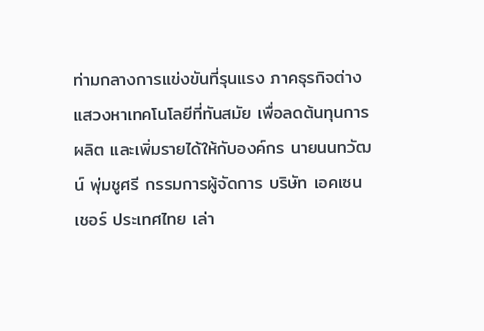ท่ามกลางการแข่งขันที่รุนแรง ภาคธุรกิจต่างแสวงหาเทคโนโลยีที่ทันสมัย เพื่อลดต้นทุนการผลิต และเพิ่มรายได้ให้กับองค์กร นายนนทวัฒน์ พุ่มชูศรี กรรมการผู้จัดการ บริษัท เอคเซนเชอร์ ประเทศไทย เล่า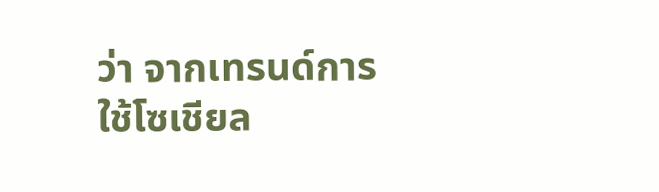ว่า จากเทรนด์การใช้โซเชียล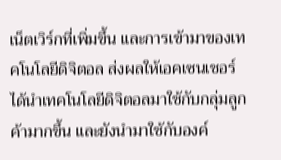เน็ตเวิร์กที่เพิ่มขึ้น และการเข้ามาของเทคโนโลยีดิจิตอล ส่งผลให้เอคเซนเชอร์ ได้นำเทคโนโลยีดิจิตอลมาใช้กับกลุ่มลูกค้ามากขึ้น และยังนำมาใช้กับองค์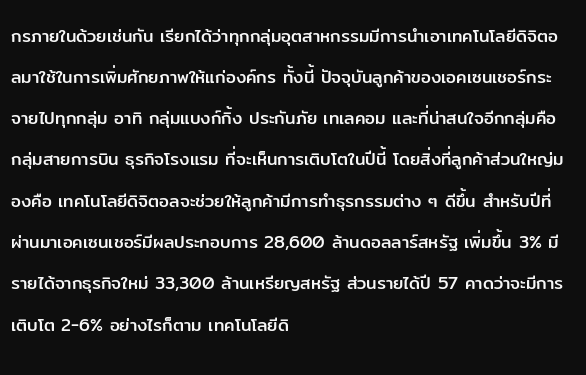กรภายในด้วยเช่นกัน เรียกได้ว่าทุกกลุ่มอุตสาหกรรมมีการนำเอาเทคโนโลยีดิจิตอลมาใช้ในการเพิ่มศักยภาพให้แก่องค์กร ทั้งนี้ ปัจจุบันลูกค้าของเอคเซนเชอร์กระจายไปทุกกลุ่ม อาทิ กลุ่มแบงก์กิ้ง ประกันภัย เทเลคอม และที่น่าสนใจอีกกลุ่มคือกลุ่มสายการบิน ธุรกิจโรงแรม ที่จะเห็นการเติบโตในปีนี้ โดยสิ่งที่ลูกค้าส่วนใหญ่มองคือ เทคโนโลยีดิจิตอลจะช่วยให้ลูกค้ามีการทำธุรกรรมต่าง ๆ ดีขึ้น สำหรับปีที่ผ่านมาเอคเซนเชอร์มีผลประกอบการ 28,600 ล้านดอลลาร์สหรัฐ เพิ่มขึ้น 3% มีรายได้จากธุรกิจใหม่ 33,300 ล้านเหรียญสหรัฐ ส่วนรายได้ปี 57 คาดว่าจะมีการเติบโต 2-6% อย่างไรก็ตาม เทคโนโลยีดิ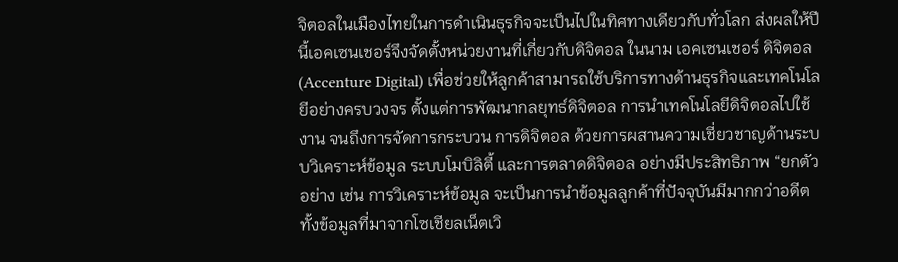จิตอลในเมืองไทยในการดำเนินธุรกิจจะเป็นไปในทิศทางเดียวกับทั่วโลก ส่งผลให้ปี      นี้เอคเซนเชอร์จึงจัดตั้งหน่วยงานที่เกี่ยวกับดิจิตอล ในนาม เอคเซนเชอร์ ดิจิตอล(Accenture Digital) เพื่อช่วยให้ลูกค้าสามารถใช้บริการทางด้านธุรกิจและเทคโนโลยีอย่างครบวงจร ตั้งแต่การพัฒนากลยุทธ์ดิจิตอล การนำเทคโนโลยีดิจิตอลไปใช้งาน จนถึงการจัดการกระบวน การดิจิตอล ด้วยการผสานความเชี่ยวชาญด้านระบบวิเคราะห์ข้อมูล ระบบโมบิลิตี้ และการตลาดดิจิตอล อย่างมีประสิทธิภาพ “ยกตัวอย่าง เช่น การวิเคราะห์ข้อมูล จะเป็นการนำข้อมูลลูกค้าที่ปัจจุบันมีมากกว่าอดีตทั้งข้อมูลที่มาจากโซเชียลเน็ตเวิ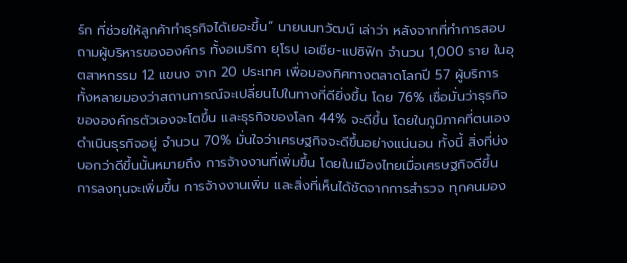ร์ก ที่ช่วยให้ลูกค้าทำธุรกิจได้เยอะขึ้น” นายนนทวัฒน์ เล่าว่า หลังจากที่ทำการสอบถามผู้บริหารขององค์กร ทั้งอเมริกา ยุโรป เอเชีย-แปซิฟิก จำนวน 1,000 ราย ในอุตสาหกรรม 12 แขนง จาก 20 ประเทศ เพื่อมองทิศทางตลาดโลกปี 57 ผู้บริการทั้งหลายมองว่าสถานการณ์จะเปลี่ยนไปในทางที่ดียิ่งขึ้น โดย 76% เชื่อมั่นว่าธุรกิจขององค์กรตัวเองจะโตขึ้น และธุรกิจของโลก 44% จะดีขึ้น โดยในภูมิภาคที่ตนเองดำเนินธุรกิจอยู่ จำนวน 70% มั่นใจว่าเศรษฐกิจจะดีขึ้นอย่างแน่นอน ทั้งนี้ สิ่งที่บ่งบอกว่าดีขึ้นนั้นหมายถึง การจ้างงานที่เพิ่มขึ้น โดยในเมืองไทยเมื่อเศรษฐกิจดีขึ้น การลงทุนจะเพิ่มขึ้น การจ้างงานเพิ่ม และสิ่งที่เห็นได้ชัดจากการสำรวจ ทุกคนมอง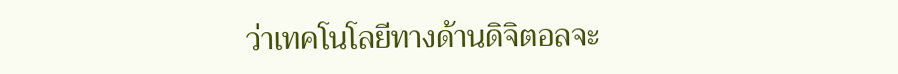ว่าเทคโนโลยีทางด้านดิจิตอลจะ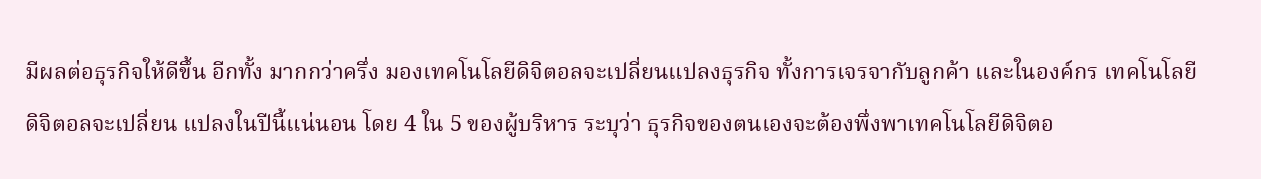มีผลต่อธุรกิจให้ดีขึ้น อีกทั้ง มากกว่าครึ่ง มองเทคโนโลยีดิจิตอลจะเปลี่ยนแปลงธุรกิจ ทั้งการเจรจากับลูกค้า และในองค์กร เทคโนโลยีดิจิตอลจะเปลี่ยน แปลงในปีนี้แน่นอน โดย 4 ใน 5 ของผู้บริหาร ระบุว่า ธุรกิจของตนเองจะต้องพึ่งพาเทคโนโลยีดิจิตอ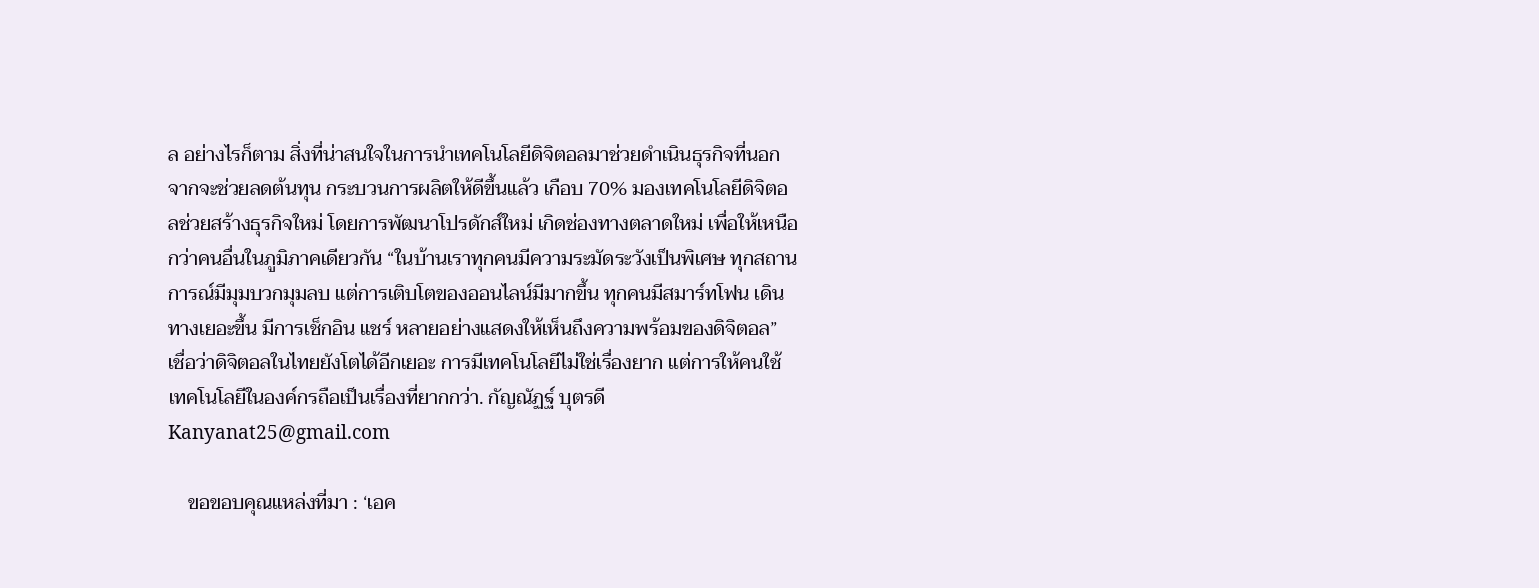ล อย่างไรก็ตาม สิ่งที่น่าสนใจในการนำเทคโนโลยีดิจิตอลมาช่วยดำเนินธุรกิจที่นอกจากจะช่วยลดต้นทุน กระบวนการผลิตให้ดีขึ้นแล้ว เกือบ 70% มองเทคโนโลยีดิจิตอลช่วยสร้างธุรกิจใหม่ โดยการพัฒนาโปรดักส์ใหม่ เกิดช่องทางตลาดใหม่ เพื่อให้เหนือกว่าคนอื่นในภูมิภาคเดียวกัน “ในบ้านเราทุกคนมีความระมัดระวังเป็นพิเศษ ทุกสถานการณ์มีมุมบวกมุมลบ แต่การเติบโตของออนไลน์มีมากขึ้น ทุกคนมีสมาร์ทโฟน เดินทางเยอะขึ้น มีการเช็กอิน แชร์ หลายอย่างแสดงให้เห็นถึงความพร้อมของดิจิตอล” เชื่อว่าดิจิตอลในไทยยังโตได้อีกเยอะ การมีเทคโนโลยีไม่ใช่เรื่องยาก แต่การให้คนใช้เทคโนโลยีในองค์กรถือเป็นเรื่องที่ยากกว่า. กัญณัฏฐ์ บุตรดี Kanyanat25@gmail.com

    ขอขอบคุณแหล่งที่มา : ‘เอค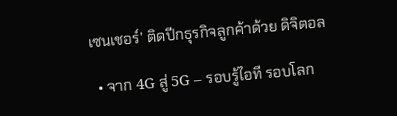เซนเชอร์’ ติดปีกธุรกิจลูกค้าด้วย ดิจิตอล

  • จาก 4G สู่ 5G – รอบรู้ไอที รอบโลก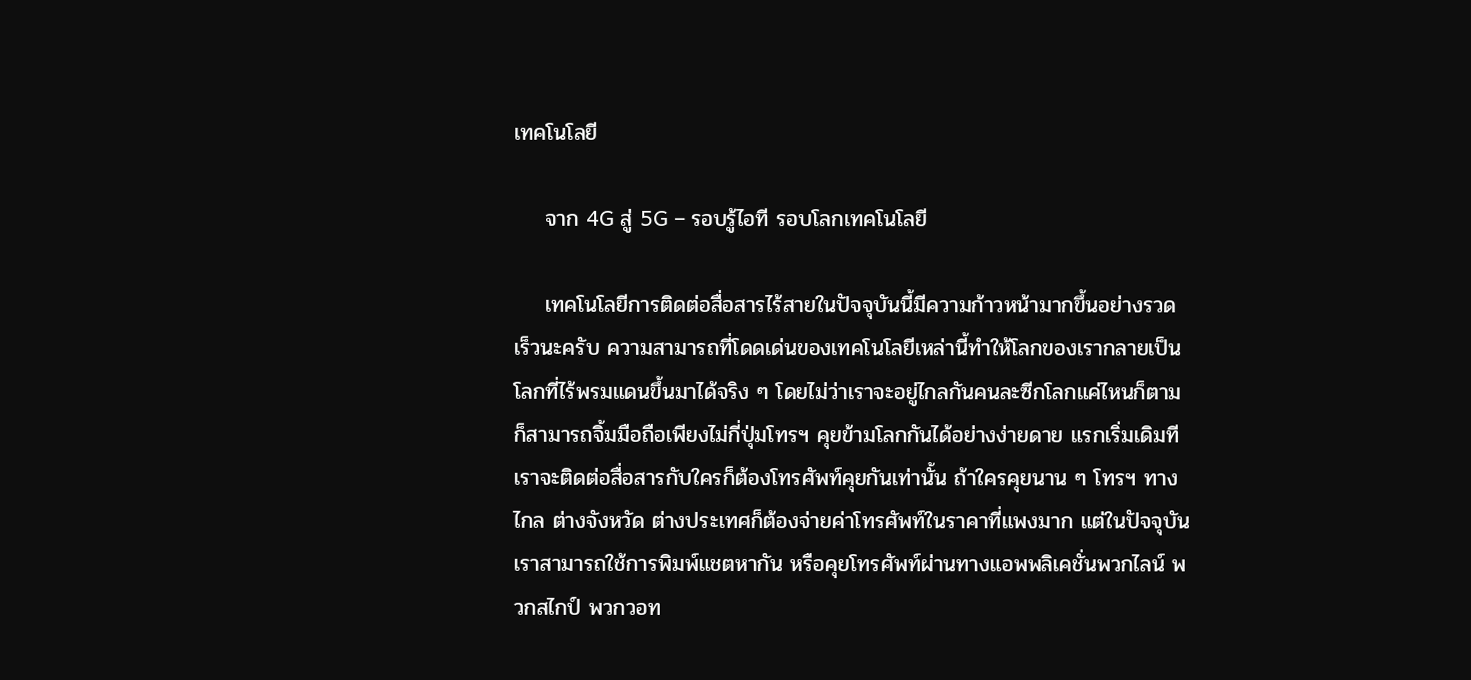เทคโนโลยี

    จาก 4G สู่ 5G – รอบรู้ไอที รอบโลกเทคโนโลยี

    เทคโนโลยีการติดต่อสื่อสารไร้สายในปัจจุบันนี้มีความก้าวหน้ามากขึ้นอย่างรวดเร็วนะครับ ความสามารถที่โดดเด่นของเทคโนโลยีเหล่านี้ทำให้โลกของเรากลายเป็นโลกที่ไร้พรมแดนขึ้นมาได้จริง ๆ โดยไม่ว่าเราจะอยู่ไกลกันคนละซีกโลกแค่ไหนก็ตามก็สามารถจิ้มมือถือเพียงไม่กี่ปุ่มโทรฯ คุยข้ามโลกกันได้อย่างง่ายดาย แรกเริ่มเดิมที เราจะติดต่อสื่อสารกับใครก็ต้องโทรศัพท์คุยกันเท่านั้น ถ้าใครคุยนาน ๆ โทรฯ ทางไกล ต่างจังหวัด ต่างประเทศก็ต้องจ่ายค่าโทรศัพท์ในราคาที่แพงมาก แต่ในปัจจุบันเราสามารถใช้การพิมพ์แชตหากัน หรือคุยโทรศัพท์ผ่านทางแอพพลิเคชั่นพวกไลน์ พวกสไกป์ พวกวอท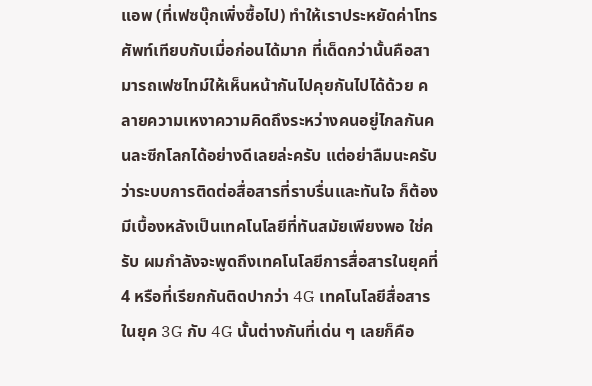แอพ (ที่เฟซบุ๊กเพิ่งซื้อไป) ทำให้เราประหยัดค่าโทรศัพท์เทียบกับเมื่อก่อนได้มาก ที่เด็ดกว่านั้นคือสามารถเฟซไทม์ให้เห็นหน้ากันไปคุยกันไปได้ด้วย คลายความเหงาความคิดถึงระหว่างคนอยู่ไกลกันคนละซีกโลกได้อย่างดีเลยล่ะครับ แต่อย่าลืมนะครับว่าระบบการติดต่อสื่อสารที่ราบรื่นและทันใจ ก็ต้องมีเบื้องหลังเป็นเทคโนโลยีที่ทันสมัยเพียงพอ ใช่ครับ ผมกำลังจะพูดถึงเทคโนโลยีการสื่อสารในยุคที่ 4 หรือที่เรียกกันติดปากว่า 4G เทคโนโลยีสื่อสารในยุค 3G กับ 4G นั้นต่างกันที่เด่น ๆ เลยก็คือ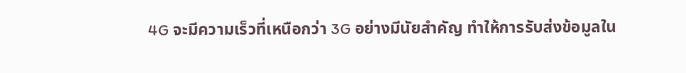4G จะมีความเร็วที่เหนือกว่า 3G อย่างมีนัยสำคัญ ทำให้การรับส่งข้อมูลใน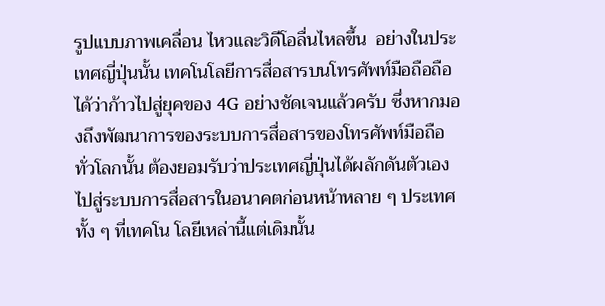รูปแบบภาพเคลื่อน ไหวและวิดีโอลื่นไหลขึ้น  อย่างในประเทศญี่ปุ่นนั้น เทคโนโลยีการสื่อสารบนโทรศัพท์มือถือถือได้ว่าก้าวไปสู่ยุคของ 4G อย่างชัดเจนแล้วครับ ซึ่งหากมองถึงพัฒนาการของระบบการสื่อสารของโทรศัพท์มือถือทั่วโลกนั้น ต้องยอมรับว่าประเทศญี่ปุ่นได้ผลักดันตัวเองไปสู่ระบบการสื่อสารในอนาคตก่อนหน้าหลาย ๆ ประเทศ ทั้ง ๆ ที่เทคโน โลยีเหล่านี้แต่เดิมนั้น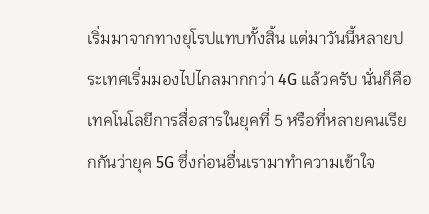เริ่มมาจากทางยุโรปแทบทั้งสิ้น แต่มาวันนี้หลายประเทศเริ่มมองไปไกลมากกว่า 4G แล้วครับ นั่นก็คือเทคโนโลยีการสื่อสารในยุคที่ 5 หรือที่หลายคนเรียกกันว่ายุค 5G ซึ่งก่อนอื่นเรามาทำความเข้าใจ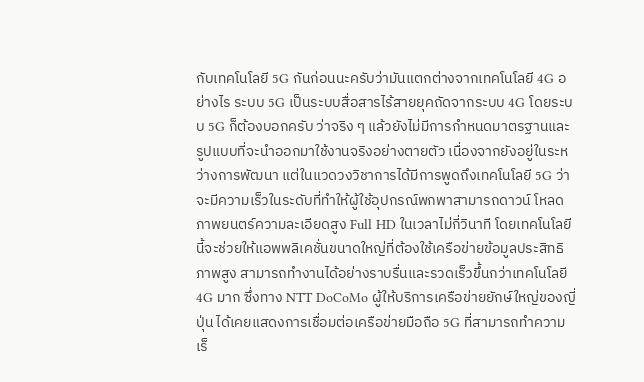กับเทคโนโลยี 5G กันก่อนนะครับว่ามันแตกต่างจากเทคโนโลยี 4G อย่างไร ระบบ 5G เป็นระบบสื่อสารไร้สายยุคถัดจากระบบ 4G โดยระบบ 5G ก็ต้องบอกครับ ว่าจริง ๆ แล้วยังไม่มีการกำหนดมาตรฐานและรูปแบบที่จะนําออกมาใช้งานจริงอย่างตายตัว เนื่องจากยังอยู่ในระหว่างการพัฒนา แต่ในแวดวงวิชาการได้มีการพูดถึงเทคโนโลยี 5G ว่าจะมีความเร็วในระดับที่ทําให้ผู้ใช้อุปกรณ์พกพาสามารถดาวน์ โหลดภาพยนตร์ความละเอียดสูง Full HD ในเวลาไม่กี่วินาที โดยเทคโนโลยีนี้จะช่วยให้แอพพลิเคชั่นขนาดใหญ่ที่ต้องใช้เครือข่ายข้อมูลประสิทธิภาพสูง สามารถทํางานได้อย่างราบรื่นและรวดเร็วขึ้นกว่าเทคโนโลยี 4G มาก ซึ่งทาง NTT DoCoMo ผู้ให้บริการเครือข่ายยักษ์ใหญ่ของญี่ปุ่น ได้เคยแสดงการเชื่อมต่อเครือข่ายมือถือ 5G ที่สามารถทำความเร็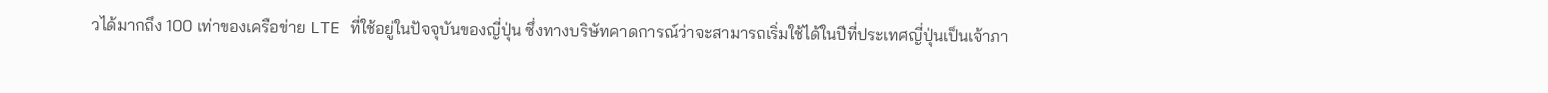วได้มากถึง 100 เท่าของเครือข่าย LTE ที่ใช้อยู่ในปัจจุบันของญี่ปุ่น ซึ่งทางบริษัทคาดการณ์ว่าจะสามารถเริ่มใช้ได้ในปีที่ประเทศญี่ปุ่นเป็นเจ้าภา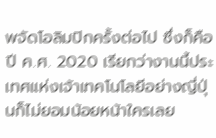พจัดโอลิมปิกครั้งต่อไป ซึ่งก็คือปี ค.ศ. 2020 เรียกว่างานนี้ประเทศแห่งเจ้าเทคโนโลยีอย่างญี่ปุ่นก็ไม่ยอมน้อยหน้าใครเลย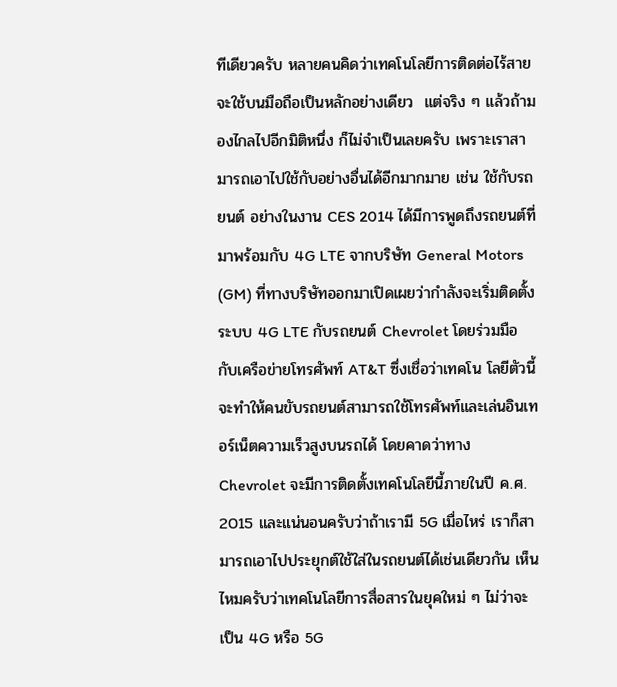ทีเดียวครับ หลายคนคิดว่าเทคโนโลยีการติดต่อไร้สายจะใช้บนมือถือเป็นหลักอย่างเดียว  แต่จริง ๆ แล้วถ้ามองไกลไปอีกมิติหนึ่ง ก็ไม่จำเป็นเลยครับ เพราะเราสามารถเอาไปใช้กับอย่างอื่นได้อีกมากมาย เช่น ใช้กับรถยนต์ อย่างในงาน CES 2014 ได้มีการพูดถึงรถยนต์ที่มาพร้อมกับ 4G LTE จากบริษัท General Motors (GM) ที่ทางบริษัทออกมาเปิดเผยว่ากำลังจะเริ่มติดตั้งระบบ 4G LTE กับรถยนต์ Chevrolet โดยร่วมมือกับเครือข่ายโทรศัพท์ AT&T ซึ่งเชื่อว่าเทคโน โลยีตัวนี้จะทำให้คนขับรถยนต์สามารถใช้โทรศัพท์และเล่นอินเทอร์เน็ตความเร็วสูงบนรถได้ โดยคาดว่าทาง Chevrolet จะมีการติดตั้งเทคโนโลยีนี้ภายในปี ค.ศ. 2015 และแน่นอนครับว่าถ้าเรามี 5G เมื่อไหร่ เราก็สามารถเอาไปประยุกต์ใช้ใส่ในรถยนต์ได้เช่นเดียวกัน เห็นไหมครับว่าเทคโนโลยีการสื่อสารในยุคใหม่ ๆ ไม่ว่าจะเป็น 4G หรือ 5G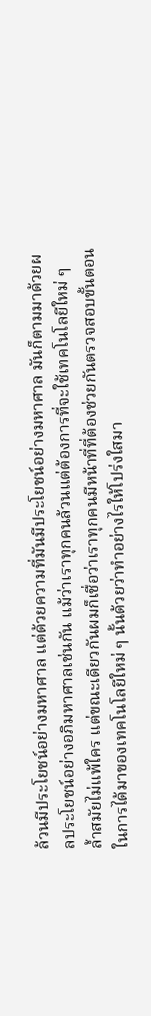ล้วนมีประโยชน์อย่างมหาศาล แต่ด้วยความที่มันมีประโยชน์อย่างมหาศาล มันก็ตามมาด้วยผลประโยชน์อย่างอภิมหาศาลเช่นกัน แม้ว่าเราทุกคนล้วนแต่ต้องการที่จะใช้เทคโนโลยีใหม่ ๆ ล้ำสมัยไม่แพ้ใคร แต่ขณะเดียวกันผมก็เชื่อว่าเราทุกคนมีหน้าที่ที่ต้องช่วยกันตรวจสอบขั้นตอนในการได้มาของเทคโนโลยีใหม่ ๆ นั้นด้วยว่าทำอย่างไรให้โปร่งใสมา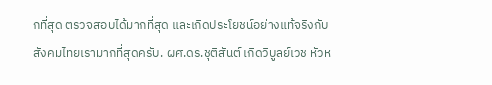กที่สุด ตรวจสอบได้มากที่สุด และเกิดประโยชน์อย่างแท้จริงกับสังคมไทยเรามากที่สุดครับ. ผศ.ดร.ชุติสันต์ เกิดวิบูลย์เวช หัวห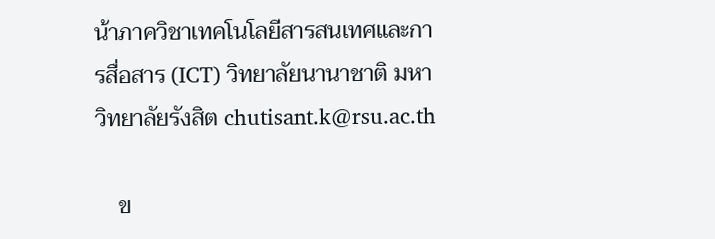น้าภาควิชาเทคโนโลยีสารสนเทศและการสื่อสาร (ICT) วิทยาลัยนานาชาติ มหาวิทยาลัยรังสิต chutisant.k@rsu.ac.th

    ข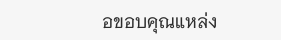อขอบคุณแหล่ง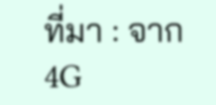ที่มา : จาก 4G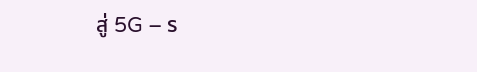สู่ 5G – ร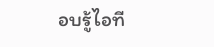อบรู้ไอที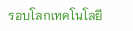รอบโลกเทคโนโลยี